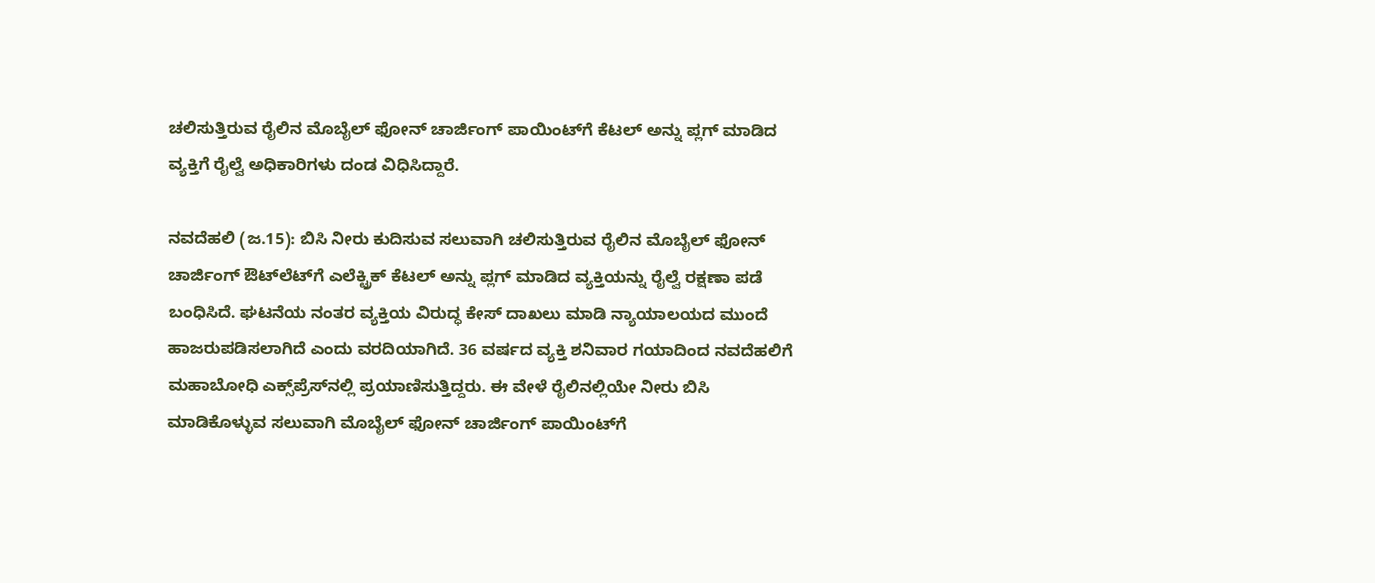ಚಲಿಸುತ್ತಿರುವ ರೈಲಿನ ಮೊಬೈಲ್ ಫೋನ್ ಚಾರ್ಜಿಂಗ್ ಪಾಯಿಂಟ್‌ಗೆ ಕೆಟಲ್ ಅನ್ನು ಪ್ಲಗ್ ಮಾಡಿದ ವ್ಯಕ್ತಿಗೆ ರೈಲ್ವೆ ಅಧಿಕಾರಿಗಳು ದಂಡ ವಿಧಿಸಿದ್ದಾರೆ.

ನವದೆಹಲಿ (ಜ.15): ಬಿಸಿ ನೀರು ಕುದಿಸುವ ಸಲುವಾಗಿ ಚಲಿಸುತ್ತಿರುವ ರೈಲಿನ ಮೊಬೈಲ್‌ ಫೋನ್‌ ಚಾರ್ಜಿಂಗ್ ಔಟ್‌ಲೆಟ್‌ಗೆ ಎಲೆಕ್ಟ್ರಿಕ್ ಕೆಟಲ್ ಅನ್ನು ಪ್ಲಗ್ ಮಾಡಿದ ವ್ಯಕ್ತಿಯನ್ನು ರೈಲ್ವೆ ರಕ್ಷಣಾ ಪಡೆ ಬಂಧಿಸಿದೆ. ಘಟನೆಯ ನಂತರ ವ್ಯಕ್ತಿಯ ವಿರುದ್ಧ ಕೇಸ್ ದಾಖಲು ಮಾಡಿ ನ್ಯಾಯಾಲಯದ ಮುಂದೆ ಹಾಜರುಪಡಿಸಲಾಗಿದೆ ಎಂದು ವರದಿಯಾಗಿದೆ. 36 ವರ್ಷದ ವ್ಯಕ್ತಿ ಶನಿವಾರ ಗಯಾದಿಂದ ನವದೆಹಲಿಗೆ ಮಹಾಬೋಧಿ ಎಕ್ಸ್‌ಪ್ರೆಸ್‌ನಲ್ಲಿ ಪ್ರಯಾಣಿಸುತ್ತಿದ್ದರು. ಈ ವೇಳೆ ರೈಲಿನಲ್ಲಿಯೇ ನೀರು ಬಿಸಿ ಮಾಡಿಕೊಳ್ಳುವ ಸಲುವಾಗಿ ಮೊಬೈಲ್‌ ಫೋನ್‌ ಚಾರ್ಜಿಂಗ್‌ ಪಾಯಿಂಟ್‌ಗೆ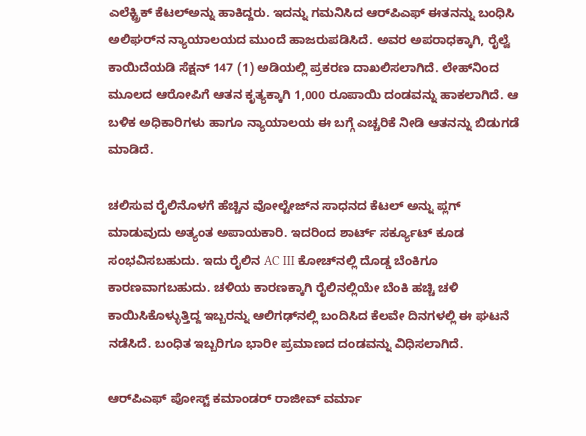ಎಲೆಕ್ಟ್ರಿಕ್‌ ಕೆಟಲ್‌ಅನ್ನು ಹಾಕಿದ್ದರು. ಇದನ್ನು ಗಮನಿಸಿದ ಆರ್‌ಪಿಎಫ್‌ ಈತನನ್ನು ಬಂಧಿಸಿ ಅಲಿಘರ್‌ನ ನ್ಯಾಯಾಲಯದ ಮುಂದೆ ಹಾಜರುಪಡಿಸಿದೆ. ಅವರ ಅಪರಾಧಕ್ಕಾಗಿ, ರೈಲ್ವೆ ಕಾಯಿದೆಯಡಿ ಸೆಕ್ಷನ್ 147 (1) ಅಡಿಯಲ್ಲಿ ಪ್ರಕರಣ ದಾಖಲಿಸಲಾಗಿದೆ. ಲೇಹ್‌ನಿಂದ ಮೂಲದ ಆರೋಪಿಗೆ ಆತನ ಕೃತ್ಯಕ್ಕಾಗಿ 1,000 ರೂಪಾಯಿ ದಂಡವನ್ನು ಹಾಕಲಾಗಿದೆ. ಆ ಬಳಿಕ ಅಧಿಕಾರಿಗಳು ಹಾಗೂ ನ್ಯಾಯಾಲಯ ಈ ಬಗ್ಗೆ ಎಚ್ಚರಿಕೆ ನೀಡಿ ಆತನನ್ನು ಬಿಡುಗಡೆ ಮಾಡಿದೆ.

ಚಲಿಸುವ ರೈಲಿನೊಳಗೆ ಹೆಚ್ಚಿನ ವೋಲ್ಟೇಜ್‌ನ ಸಾಧನದ ಕೆಟಲ್ ಅನ್ನು ಪ್ಲಗ್ ಮಾಡುವುದು ಅತ್ಯಂತ ಅಪಾಯಕಾರಿ. ಇದರಿಂದ ಶಾರ್ಟ್ ಸರ್ಕ್ಯೂಟ್ ಕೂಡ ಸಂಭವಿಸಬಹುದು. ಇದು ರೈಲಿನ AC III ಕೋಚ್‌ನಲ್ಲಿ ದೊಡ್ಡ ಬೆಂಕಿಗೂ ಕಾರಣವಾಗಬಹುದು. ಚಳಿಯ ಕಾರಣಕ್ಕಾಗಿ ರೈಲಿನಲ್ಲಿಯೇ ಬೆಂಕಿ ಹಚ್ಚಿ ಚಳಿ ಕಾಯಿಸಿಕೊಳ್ಳುತ್ತಿದ್ದ ಇಬ್ಬರನ್ನು ಆಲಿಗಢ್‌ನಲ್ಲಿ ಬಂದಿಸಿದ ಕೆಲವೇ ದಿನಗಳಲ್ಲಿ ಈ ಘಟನೆ ನಡೆಸಿದೆ. ಬಂಧಿತ ಇಬ್ಬರಿಗೂ ಭಾರೀ ಪ್ರಮಾಣದ ದಂಡವನ್ನು ವಿಧಿಸಲಾಗಿದೆ.

ಆರ್‌ಪಿಎಫ್ ಪೋಸ್ಟ್ ಕಮಾಂಡರ್ ರಾಜೀವ್ ವರ್ಮಾ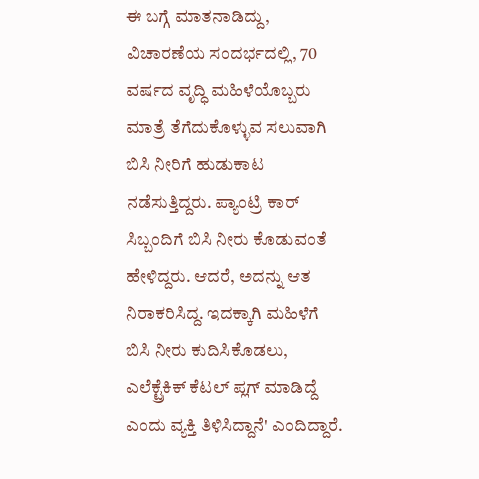ಈ ಬಗ್ಗೆ ಮಾತನಾಡಿದ್ದು, ವಿಚಾರಣೆಯ ಸಂದರ್ಭದಲ್ಲಿ, 70 ವರ್ಷದ ವೃದ್ಧಿ ಮಹಿಳೆಯೊಬ್ಬರು ಮಾತ್ರೆ ತೆಗೆದುಕೊಳ್ಳುವ ಸಲುವಾಗಿ ಬಿಸಿ ನೀರಿಗೆ ಹುಡುಕಾಟ ನಡೆಸುತ್ತಿದ್ದರು. ಪ್ಯಾಂಟ್ರಿ ಕಾರ್‌ ಸಿಬ್ಬಂದಿಗೆ ಬಿಸಿ ನೀರು ಕೊಡುವಂತೆ ಹೇಳಿದ್ದರು. ಆದರೆ, ಅದನ್ನು ಆತ ನಿರಾಕರಿಸಿದ್ದ. ಇದಕ್ಕಾಗಿ ಮಹಿಳೆಗೆ ಬಿಸಿ ನೀರು ಕುದಿಸಿಕೊಡಲು, ಎಲೆಕ್ಟ್ರೆಕಿಕ್‌ ಕೆಟಲ್‌ ಪ್ಲಗ್‌ ಮಾಡಿದ್ದೆ ಎಂದು ವ್ಯಕ್ತಿ ತಿಳಿಸಿದ್ದಾನೆ' ಎಂದಿದ್ದಾರೆ.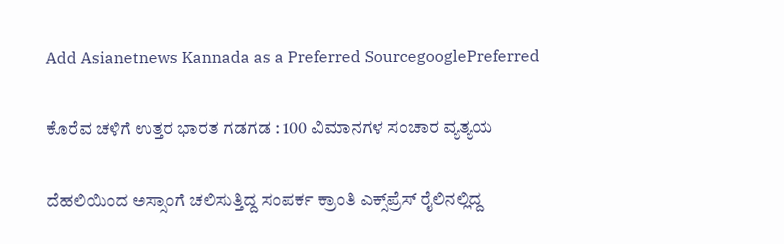Add Asianetnews Kannada as a Preferred SourcegooglePreferred

ಕೊರೆವ ಚಳಿಗೆ ಉತ್ತರ ಭಾರತ ಗಡಗಡ : 100 ವಿಮಾನಗಳ ಸಂಚಾರ ವ್ಯತ್ಯಯ

ದೆಹಲಿಯಿಂದ ಅಸ್ಸಾಂಗೆ ಚಲಿಸುತ್ತಿದ್ದ ಸಂಪರ್ಕ ಕ್ರಾಂತಿ ಎಕ್ಸ್‌ಪ್ರೆಸ್ ರೈಲಿನಲ್ಲಿದ್ದ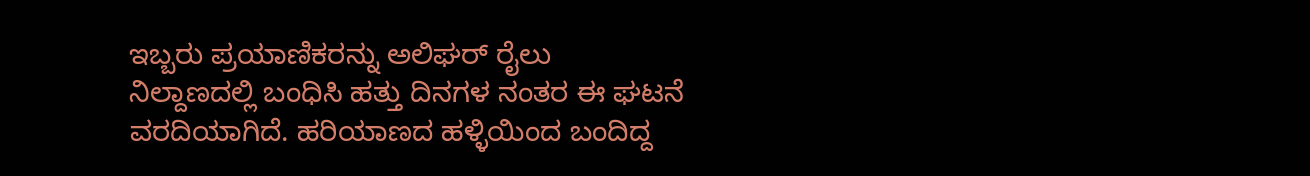ಇಬ್ಬರು ಪ್ರಯಾಣಿಕರನ್ನು ಅಲಿಘರ್ ರೈಲು ನಿಲ್ದಾಣದಲ್ಲಿ ಬಂಧಿಸಿ ಹತ್ತು ದಿನಗಳ ನಂತರ ಈ ಘಟನೆ ವರದಿಯಾಗಿದೆ. ಹರಿಯಾಣದ ಹಳ್ಳಿಯಿಂದ ಬಂದಿದ್ದ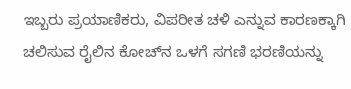ಇಬ್ಬರು ಪ್ರಯಾಣಿಕರು, ವಿಪರೀತ ಚಳಿ ಎನ್ನುವ ಕಾರಣಕ್ಕಾಗಿ ಚಲಿಸುವ ರೈಲಿನ ಕೋಚ್‌ನ ಒಳಗೆ ಸಗಣಿ ಭರಣಿಯನ್ನು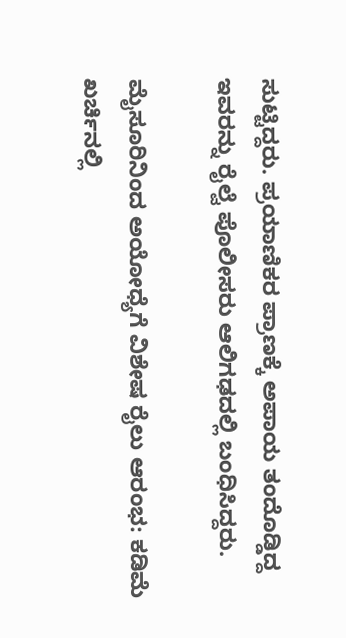ಸುಟ್ಟಿದ್ದರು. ಪ್ರಯಾಣಿಕರ ಪ್ರಾಣಕ್ಕೆ ಅಪಾಯ ತಂದೊಡ್ಡಿದ್ದ ಇವರನ್ನು ರೈಲ್ವೆ ಪೊಲೀಸರು ಆಲಿಗಢದಲ್ಲಿ ಬಂಧಿಸಿದ್ದರು.

ಮೈಸೂರಿನಿಂದ ಅಯೋಧ್ಯೆಗೆ ವಿಶೇಷ ರೈಲು ಆರಂಭ: ಕಡಿಮೆ ಖರ್ಚಿನಲ್ಲಿ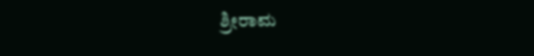ಶ್ರೀರಾಮ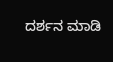ದರ್ಶನ ಮಾಡಿ